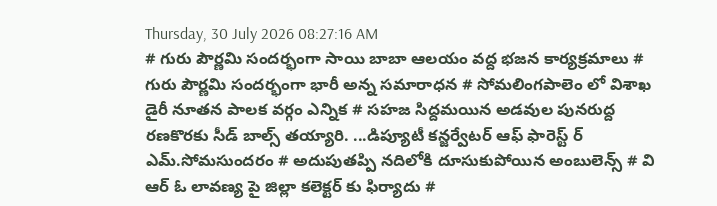Thursday, 30 July 2026 08:27:16 AM
# గురు పౌర్ణమి సందర్భంగా సాయి బాబా ఆలయం వద్ద భజన కార్యక్రమాలు # గురు పౌర్ణమి సందర్భంగా భారీ అన్న సమారాధన # సోమలింగపాలెం లో విశాఖ డైరీ నూతన పాలక వర్గం ఎన్నిక # సహజ సిద్దమయిన అడవుల పునరుద్ద రణకొరకు సీడ్ బాల్స్ తయ్యారి. ...డిప్యూటీ కన్జర్వేటర్ ఆఫ్ ఫారెస్ట్ ర్ ఎమ్.సోమసుందరం # అదుపుతప్పి నదిలోకి దూసుకుపోయిన అంబులెన్స్ # వి ఆర్ ఓ లావణ్య పై జిల్లా కలెక్టర్ కు ఫిర్యాదు #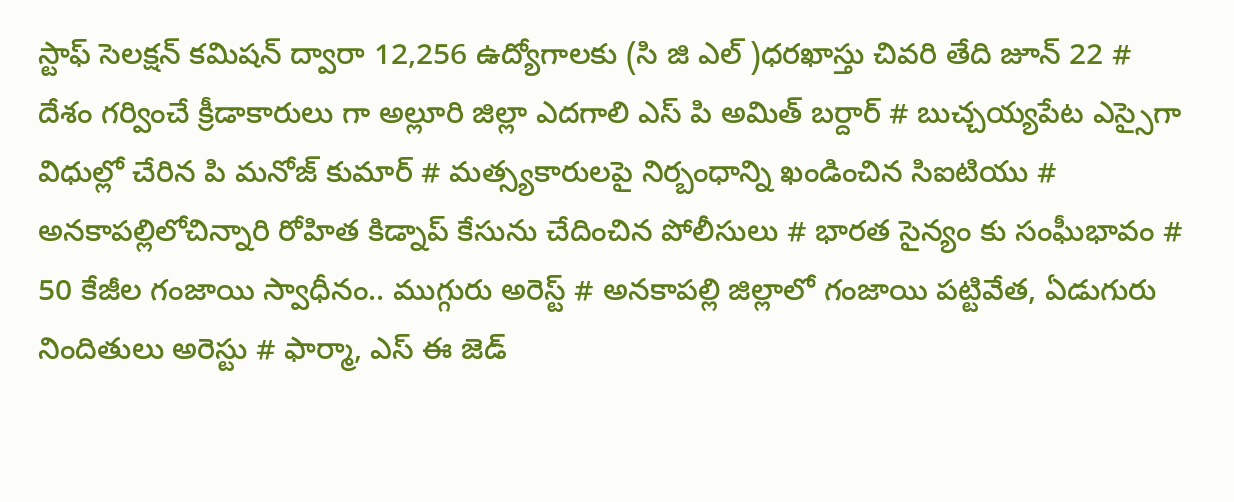స్టాఫ్ సెలక్షన్ కమిషన్ ద్వారా 12,256 ఉద్యోగాలకు (సి జి ఎల్ )ధరఖాస్తు చివరి తేది జూన్ 22 # దేశం గర్వించే క్రీడాకారులు గా అల్లూరి జిల్లా ఎదగాలి ఎస్ పి అమిత్ బర్దార్ # బుచ్చయ్యపేట ఎస్సైగా విధుల్లో చేరిన పి మనోజ్ కుమార్ # మత్స్యకారులపై నిర్బంధాన్ని ఖండించిన సిఐటియు # అనకాపల్లిలోచిన్నారి రోహిత కిడ్నాప్ కేసును చేదించిన పోలీసులు # భారత సైన్యం కు సంఘీభావం # 50 కేజీల గంజాయి స్వాధీనం.. ముగ్గురు అరెస్ట్ # అనకాపల్లి జిల్లాలో గంజాయి పట్టివేత, ఏడుగురు నిందితులు అరెస్టు # ఫార్మా, ఎస్ ఈ జెడ్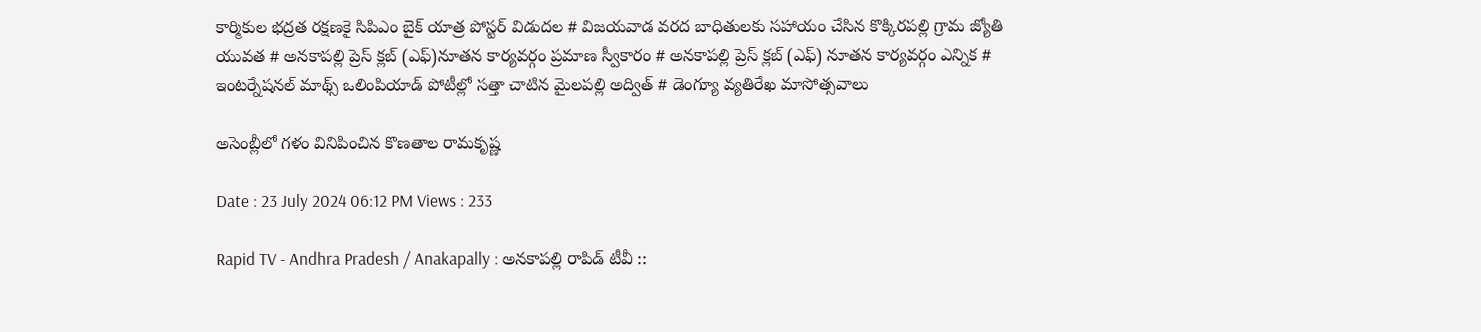కార్మికుల భద్రత రక్షణకై సిపిఎం బైక్ యాత్ర పోస్టర్ విడుదల # విజయవాడ వరద బాధితులకు సహాయం చేసిన కొక్కిరపల్లి గ్రామ జ్యోతి యువత # అనకాపల్లి ప్రెస్ క్లబ్ (ఎఫ్)నూతన కార్యవర్గం ప్రమాణ స్వీకారం # అనకాపల్లి ప్రెస్ క్లబ్ (ఎఫ్) నూతన కార్యవర్గం ఎన్నిక # ఇంటర్నేషనల్ మాథ్స్ ఒలింపియాడ్ పోటీల్లో సత్తా చాటిన మైలపల్లి అద్విత్ # డెంగ్యూ వ్యతిరేఖ మాసోత్సవాలు

అసెంబ్లీలో గళం వినిపించిన కొణతాల రామకృష్ణ

Date : 23 July 2024 06:12 PM Views : 233

Rapid TV - Andhra Pradesh / Anakapally : అనకాపల్లి రాపిడ్ టీవీ ::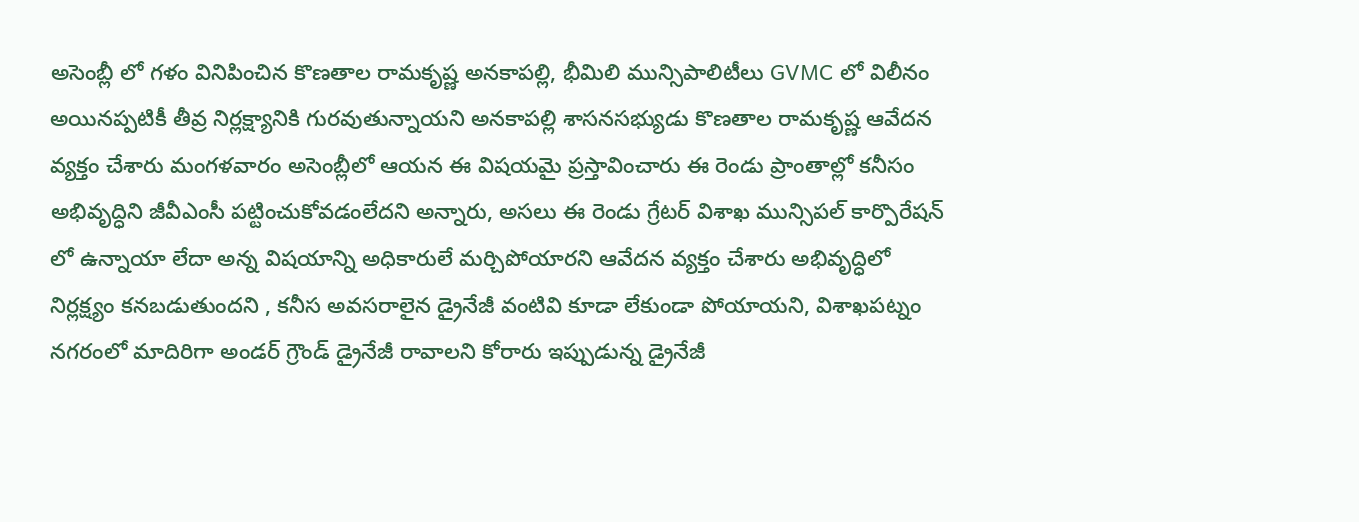అసెంబ్లీ లో గళం వినిపించిన కొణతాల రామకృష్ణ అనకాపల్లి, భీమిలి మున్సిపాలిటీలు GVMC లో విలీనం అయినప్పటికీ తీవ్ర నిర్లక్ష్యానికి గురవుతున్నాయని అనకాపల్లి శాసనసభ్యుడు కొణతాల రామకృష్ణ ఆవేదన వ్యక్తం చేశారు మంగళవారం అసెంబ్లీలో ఆయన ఈ విషయమై ప్రస్తావించారు ఈ రెండు ప్రాంతాల్లో కనీసం అభివృద్ధిని జీవీఎంసీ పట్టించుకోవడంలేదని అన్నారు, అసలు ఈ రెండు గ్రేటర్ విశాఖ మున్సిపల్ కార్పొరేషన్ లో ఉన్నాయా లేదా అన్న విషయాన్ని అధికారులే మర్చిపోయారని ఆవేదన వ్యక్తం చేశారు అభివృద్ధిలో నిర్లక్ష్యం కనబడుతుందని , కనీస అవసరాలైన డ్రైనేజీ వంటివి కూడా లేకుండా పోయాయని, విశాఖపట్నం నగరంలో మాదిరిగా అండర్ గ్రౌండ్ డ్రైనేజీ రావాలని కోరారు ఇప్పుడున్న డ్రైనేజీ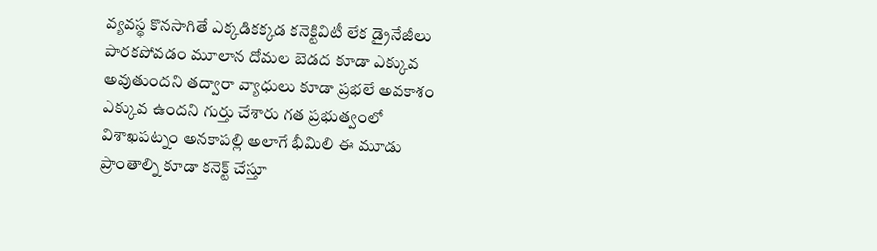వ్యవస్థ కొనసాగితే ఎక్కడికక్కడ కనెక్టివిటీ లేక డ్రైనేజీలు పారకపోవడం మూలాన దోమల బెడద కూడా ఎక్కువ అవుతుందని తద్వారా వ్యాధులు కూడా ప్రభలే అవకాశం ఎక్కువ ఉందని గుర్తు చేశారు గత ప్రభుత్వంలో విశాఖపట్నం అనకాపల్లి అలాగే భీమిలి ఈ మూడు ప్రాంతాల్ని కూడా కనెక్ట్ చేస్తూ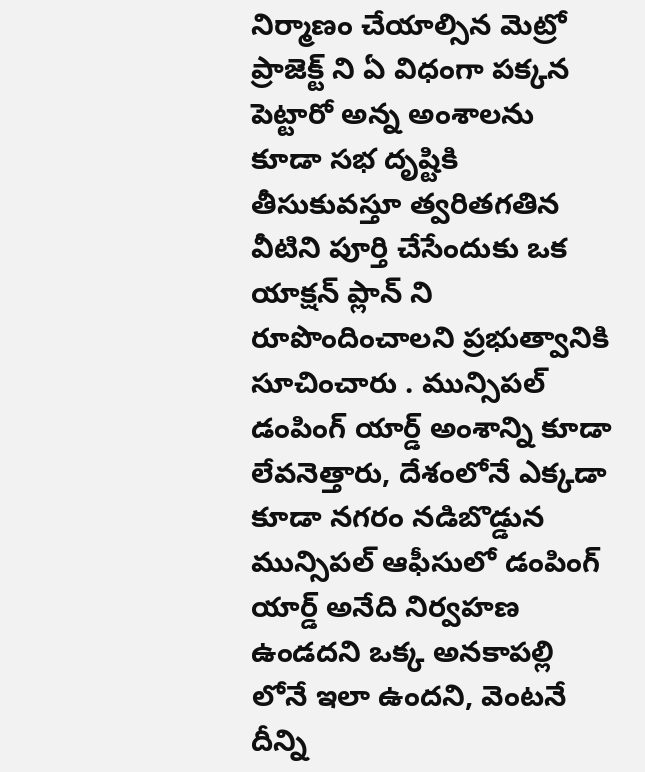నిర్మాణం చేయాల్సిన మెట్రో ప్రాజెక్ట్ ని ఏ విధంగా పక్కన పెట్టారో అన్న అంశాలను కూడా సభ దృష్టికి తీసుకువస్తూ త్వరితగతిన వీటిని పూర్తి చేసేందుకు ఒక యాక్షన్ ప్లాన్ ని రూపొందించాలని ప్రభుత్వానికి సూచించారు . మున్సిపల్ డంపింగ్ యార్డ్ అంశాన్ని కూడా లేవనెత్తారు, దేశంలోనే ఎక్కడా కూడా నగరం నడిబొడ్డున మున్సిపల్ ఆఫీసులో డంపింగ్ యార్డ్ అనేది నిర్వహణ ఉండదని ఒక్క అనకాపల్లి లోనే ఇలా ఉందని, వెంటనే దీన్ని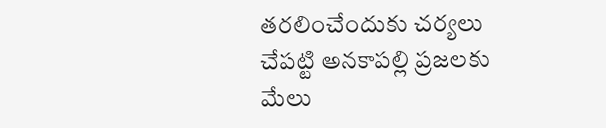తరలించేందుకు చర్యలు చేపట్టి అనకాపల్లి ప్రజలకు మేలు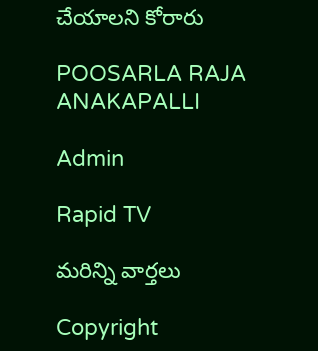చేయాలని కోరారు

POOSARLA RAJA ANAKAPALLI

Admin

Rapid TV

మరిన్ని వార్తలు

Copyright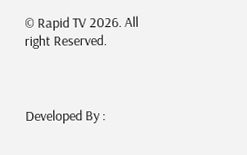© Rapid TV 2026. All right Reserved.



Developed By :